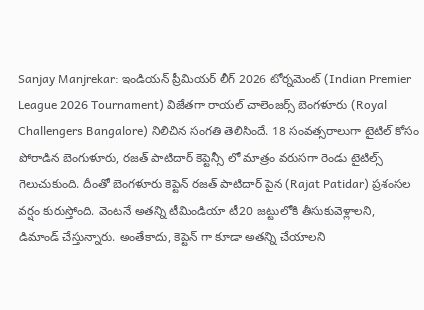Sanjay Manjrekar: ఇండియన్ ప్రీమియర్ లీగ్ 2026 టోర్నమెంట్ (Indian Premier League 2026 Tournament) విజేతగా రాయల్ చాలెంజర్స్ బెంగళూరు (Royal Challengers Bangalore) నిలిచిన సంగతి తెలిసిందే. 18 సంవత్సరాలుగా టైటిల్ కోసం పోరాడిన బెంగుళూరు, రజత్ పాటిదార్ కెప్టెన్సీ లో మాత్రం వరుసగా రెండు టైటిల్స్ గెలుచుకుంది. దీంతో బెంగళూరు కెప్టెన్ రజత్ పాటిదార్ పైన (Rajat Patidar) ప్రశంసల వర్షం కురుస్తోంది. వెంటనే అతన్ని టీమిండియా టీ20 జట్టులోకి తీసుకువెళ్లాలని, డిమాండ్ చేస్తున్నారు. అంతేకాదు, కెప్టెన్ గా కూడా అతన్ని చేయాలని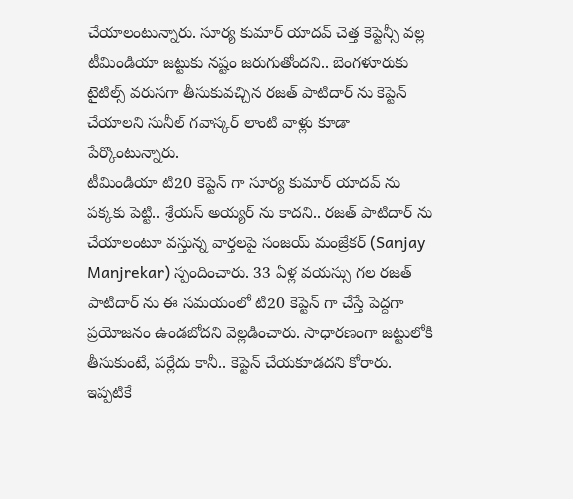చేయాలంటున్నారు. సూర్య కుమార్ యాదవ్ చెత్త కెప్టెన్సీ వల్ల టీమిండియా జట్టుకు నష్టం జరుగుతోందని.. బెంగళూరుకు టైటిల్స్ వరుసగా తీసుకువచ్చిన రజత్ పాటిదార్ ను కెప్టెన్ చేయాలని సునీల్ గవాస్కర్ లాంటి వాళ్లు కూడా పేర్కొంటున్నారు.
టీమిండియా టి20 కెప్టెన్ గా సూర్య కుమార్ యాదవ్ ను పక్కకు పెట్టి.. శ్రేయస్ అయ్యర్ ను కాదని.. రజత్ పాటిదార్ ను చేయాలంటూ వస్తున్న వార్తలపై సంజయ్ మంజ్రేకర్ (Sanjay Manjrekar) స్పందించారు. 33 ఏళ్ల వయస్సు గల రజత్ పాటిదార్ ను ఈ సమయంలో టి20 కెప్టెన్ గా చేస్తే పెద్దగా ప్రయోజనం ఉండబోదని వెల్లడించారు. సాధారణంగా జట్టులోకి తీసుకుంటే, పర్లేదు కానీ.. కెప్టెన్ చేయకూడదని కోరారు. ఇప్పటికే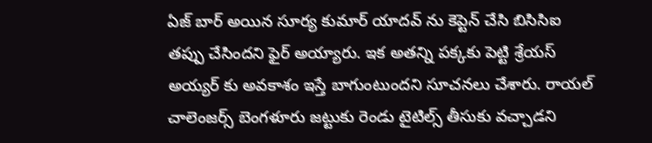ఏజ్ బార్ అయిన సూర్య కుమార్ యాదవ్ ను కెప్టెన్ చేసి బిసిసిఐ తప్పు చేసిందని ఫైర్ అయ్యారు. ఇక అతన్ని పక్కకు పెట్టి శ్రేయస్ అయ్యర్ కు అవకాశం ఇస్తే బాగుంటుందని సూచనలు చేశారు. రాయల్ చాలెంజర్స్ బెంగళూరు జట్టుకు రెండు టైటిల్స్ తీసుకు వచ్చాడని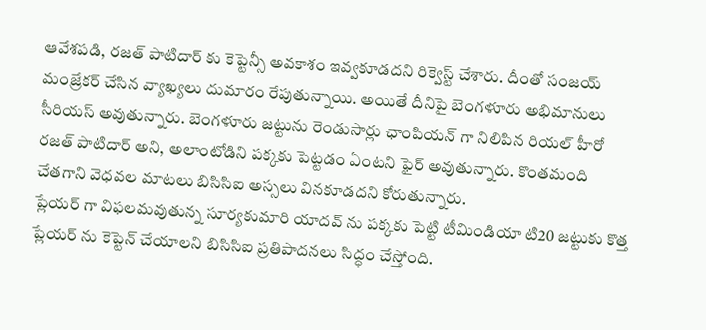ఆవేశపడి, రజత్ పాటిదార్ కు కెప్టెన్సీ అవకాశం ఇవ్వకూడదని రిక్వెస్ట్ చేశారు. దీంతో సంజయ్ మంజ్రేకర్ చేసిన వ్యాఖ్యలు దుమారం రేపుతున్నాయి. అయితే దీనిపై బెంగళూరు అభిమానులు సీరియస్ అవుతున్నారు. బెంగళూరు జట్టును రెండుసార్లు ఛాంపియన్ గా నిలిపిన రియల్ హీరో రజత్ పాటిదార్ అని, అలాంటోడిని పక్కకు పెట్టడం ఏంటని ఫైర్ అవుతున్నారు. కొంతమంది చేతగాని వెధవల మాటలు బిసిసిఐ అస్సలు వినకూడదని కోరుతున్నారు.
ప్లేయర్ గా విఫలమవుతున్న సూర్యకుమారి యాదవ్ ను పక్కకు పెట్టి టీమిండియా టి20 జట్టుకు కొత్త ప్లేయర్ ను కెప్టెన్ చేయాలని బిసిసిఐ ప్రతిపాదనలు సిద్ధం చేస్తోంది.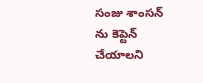సంజు శాంసన్ ను కెప్టెన్ చేయాలని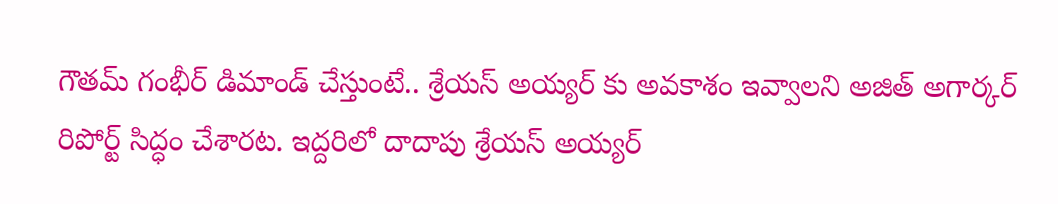గౌతమ్ గంభీర్ డిమాండ్ చేస్తుంటే.. శ్రేయస్ అయ్యర్ కు అవకాశం ఇవ్వాలని అజిత్ అగార్కర్ రిపోర్ట్ సిద్ధం చేశారట. ఇద్దరిలో దాదాపు శ్రేయస్ అయ్యర్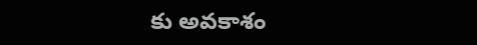కు అవకాశం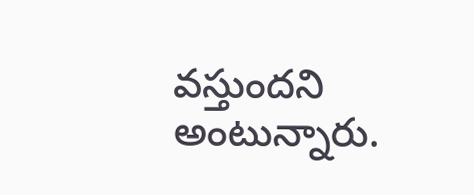వస్తుందని అంటున్నారు.